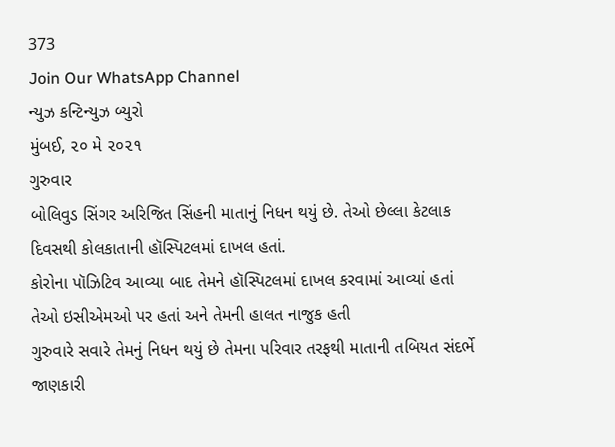373
Join Our WhatsApp Channel
ન્યુઝ કન્ટિન્યુઝ બ્યુરો
મુંબઈ, ૨૦ મે ૨૦૨૧
ગુરુવાર
બોલિવુડ સિંગર અરિજિત સિંહની માતાનું નિધન થયું છે. તેઓ છેલ્લા કેટલાક દિવસથી કોલકાતાની હૉસ્પિટલમાં દાખલ હતાં.
કોરોના પૉઝિટિવ આવ્યા બાદ તેમને હૉસ્પિટલમાં દાખલ કરવામાં આવ્યાં હતાં તેઓ ઇસીએમઓ પર હતાં અને તેમની હાલત નાજુક હતી
ગુરુવારે સવારે તેમનું નિધન થયું છે તેમના પરિવાર તરફથી માતાની તબિયત સંદર્ભે જાણકારી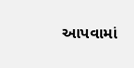આપવામાં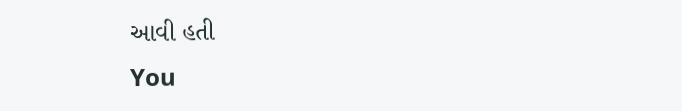આવી હતી
You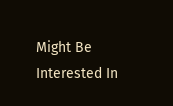Might Be Interested In